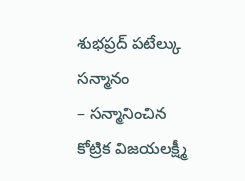శుభప్రద్ పటేల్కు సన్మానం
– సన్మానించిన కోట్రిక విజయలక్ష్మీ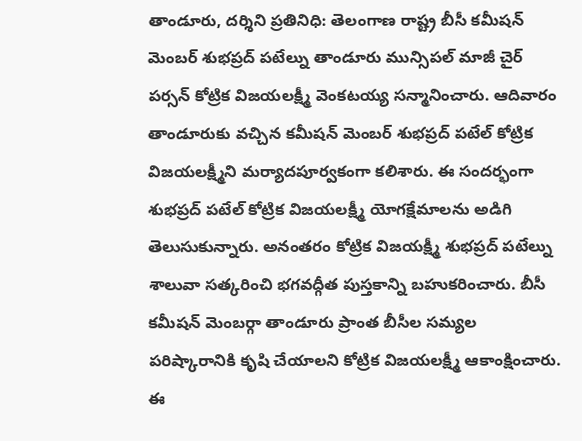తాండూరు, దర్శిని ప్రతినిధి: తెలంగాణ రాష్ట్ర బీసీ కమీషన్ మెంబర్ శుభప్రద్ పటేల్ను తాండూరు మున్సిపల్ మాజీ చైర్ పర్సన్ కోట్రిక విజయలక్ష్మీ వెంకటయ్య సన్మానించారు. ఆదివారం తాండూరుకు వచ్చిన కమీషన్ మెంబర్ శుభప్రద్ పటేల్ కోట్రిక విజయలక్ష్మీని మర్యాదపూర్వకంగా కలిశారు. ఈ సందర్భంగా శుభప్రద్ పటేల్ కోట్రిక విజయలక్ష్మీ యోగక్షేమాలను అడిగి తెలుసుకున్నారు. అనంతరం కోట్రిక విజయక్ష్మీ శుభప్రద్ పటేల్ను శాలువా సత్కరించి భగవద్గీత పుస్తకాన్ని బహుకరించారు. బీసీ కమీషన్ మెంబర్గా తాండూరు ప్రాంత బీసీల సమ్యల పరిష్కారానికి కృషి చేయాలని కోట్రిక విజయలక్ష్మీ ఆకాంక్షించారు. ఈ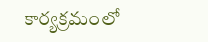కార్యక్రమంలో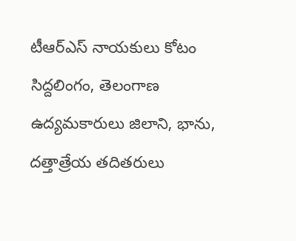టీఆర్ఎస్ నాయకులు కోటం సిద్దలింగం, తెలంగాణ ఉద్యమకారులు జిలాని, భాను, దత్తాత్రేయ తదితరులు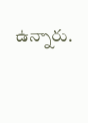ఉన్నారు.